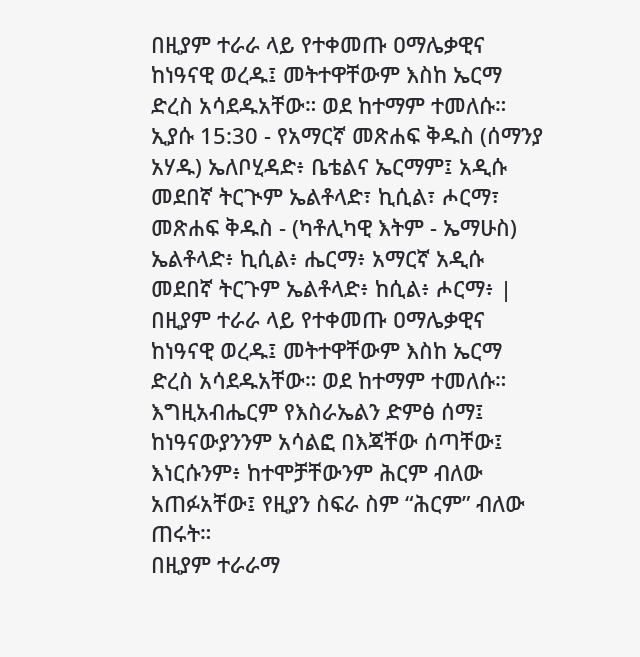በዚያም ተራራ ላይ የተቀመጡ ዐማሌቃዊና ከነዓናዊ ወረዱ፤ መትተዋቸውም እስከ ኤርማ ድረስ አሳደዱአቸው። ወደ ከተማም ተመለሱ።
ኢያሱ 15:30 - የአማርኛ መጽሐፍ ቅዱስ (ሰማንያ አሃዱ) ኤለቦሂዳድ፥ ቤቴልና ኤርማም፤ አዲሱ መደበኛ ትርጒም ኤልቶላድ፣ ኪሲል፣ ሖርማ፣ መጽሐፍ ቅዱስ - (ካቶሊካዊ እትም - ኤማሁስ) ኤልቶላድ፥ ኪሲል፥ ሔርማ፥ አማርኛ አዲሱ መደበኛ ትርጉም ኤልቶላድ፥ ከሲል፥ ሖርማ፥ |
በዚያም ተራራ ላይ የተቀመጡ ዐማሌቃዊና ከነዓናዊ ወረዱ፤ መትተዋቸውም እስከ ኤርማ ድረስ አሳደዱአቸው። ወደ ከተማም ተመለሱ።
እግዚአብሔርም የእስራኤልን ድምፅ ሰማ፤ ከነዓናውያንንም አሳልፎ በእጃቸው ሰጣቸው፤ እነርሱንም፥ ከተሞቻቸውንም ሕርም ብለው አጠፉአቸው፤ የዚያን ስፍራ ስም “ሕርም” ብለው ጠሩት።
በዚያም ተራራማ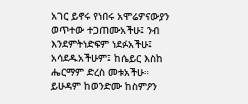አገር ይኖሩ የነበሩ አሞሬዎናውያን ወጥተው ተጋጠሙአችሁ፤ ንብ እንደምትነድፍም ነደፉአችሁ፤ አሳደዱአችሁም፤ ከሴይር እስከ ሔርማም ድረስ መቱአችሁ።
ይሁዳም ከወንድሙ ከስምዖን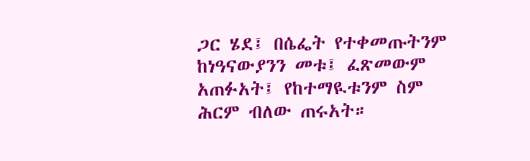ጋር ሄደ፤ በሴፌት የተቀመጡትንም ከነዓናውያንን መቱ፤ ፈጽመውም አጠፉአት፤ የከተማዪቱንም ስም ሕርም ብለው ጠሩአት።